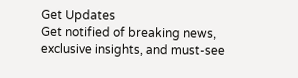Get Updates
Get notified of breaking news, exclusive insights, and must-see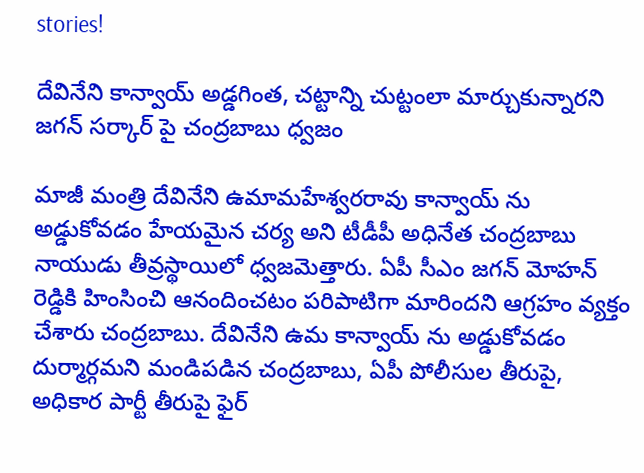stories!

దేవినేని కాన్వాయ్ అడ్డగింత, చట్టాన్ని చుట్టంలా మార్చుకున్నారని జగన్ సర్కార్ పై చంద్రబాబు ధ్వజం

మాజీ మంత్రి దేవినేని ఉమామహేశ్వరరావు కాన్వాయ్ ను అడ్డుకోవడం హేయమైన చర్య అని టీడీపీ అధినేత చంద్రబాబు నాయుడు తీవ్రస్థాయిలో ధ్వజమెత్తారు. ఏపీ సీఎం జగన్ మోహన్ రెడ్డికి హింసించి ఆనందించటం పరిపాటిగా మారిందని ఆగ్రహం వ్యక్తం చేశారు చంద్రబాబు. దేవినేని ఉమ కాన్వాయ్ ను అడ్డుకోవడం దుర్మార్గమని మండిపడిన చంద్రబాబు, ఏపీ పోలీసుల తీరుపై, అధికార పార్టీ తీరుపై ఫైర్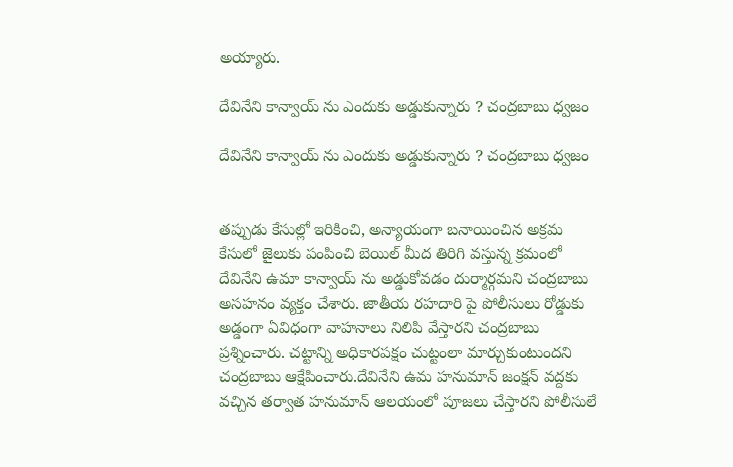అయ్యారు.

దేవినేని కాన్వాయ్ ను ఎందుకు అడ్డుకున్నారు ? చంద్రబాబు ధ్వజం

దేవినేని కాన్వాయ్ ను ఎందుకు అడ్డుకున్నారు ? చంద్రబాబు ధ్వజం


తప్పుడు కేసుల్లో ఇరికించి, అన్యాయంగా బనాయించిన అక్రమ కేసులో జైలుకు పంపించి బెయిల్ మీద తిరిగి వస్తున్న క్రమంలో దేవినేని ఉమా కాన్వాయ్ ను అడ్డుకోవడం దుర్మార్గమని చంద్రబాబు అసహనం వ్యక్తం చేశారు. జాతీయ రహదారి పై పోలీసులు రోడ్డుకు అడ్డంగా ఏవిధంగా వాహనాలు నిలిపి వేస్తారని చంద్రబాబు ప్రశ్నించారు. చట్టాన్ని అధికారపక్షం చుట్టంలా మార్చుకుంటుందని చంద్రబాబు ఆక్షేపించారు.దేవినేని ఉమ హనుమాన్ జంక్షన్ వద్దకు వచ్చిన తర్వాత హనుమాన్ ఆలయంలో పూజలు చేస్తారని పోలీసులే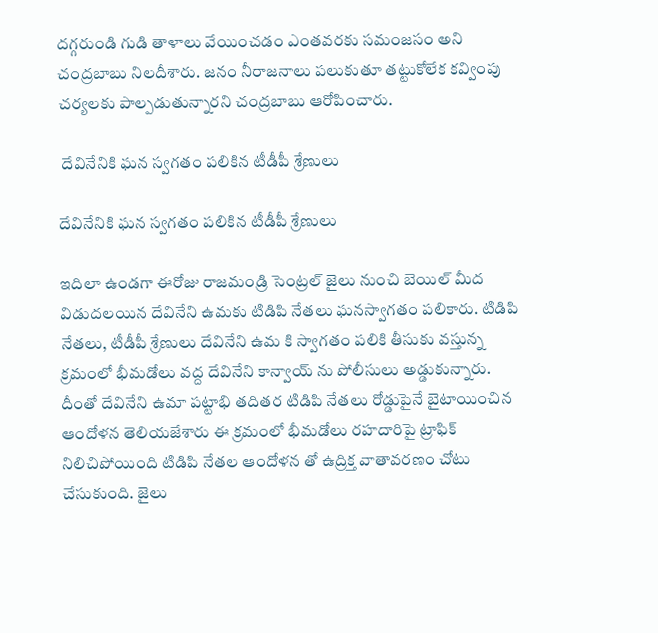దగ్గరుండి గుడి తాళాలు వేయించడం ఎంతవరకు సమంజసం అని చంద్రబాబు నిలదీశారు. జనం నీరాజనాలు పలుకుతూ తట్టుకోలేక కవ్వింపు చర్యలకు పాల్పడుతున్నారని చంద్రబాబు ఆరోపించారు.

 దేవినేనికి ఘన స్వగతం పలికిన టీడీపీ శ్రేణులు

దేవినేనికి ఘన స్వగతం పలికిన టీడీపీ శ్రేణులు

ఇదిలా ఉండగా ఈరోజు రాజమండ్రి సెంట్రల్ జైలు నుంచి బెయిల్ మీద విడుదలయిన దేవినేని ఉమకు టిడిపి నేతలు ఘనస్వాగతం పలికారు. టిడిపి నేతలు, టీడీపీ శ్రేణులు దేవినేని ఉమ కి స్వాగతం పలికి తీసుకు వస్తున్న క్రమంలో భీమడోలు వద్ద దేవినేని కాన్వాయ్ ను పోలీసులు అడ్డుకున్నారు. దీంతో దేవినేని ఉమా పట్టాభి తదితర టిడిపి నేతలు రోడ్డుపైనే బైటాయించిన ఆందోళన తెలియజేశారు ఈ క్రమంలో భీమడోలు రహదారిపై ట్రాఫిక్ నిలిచిపోయింది టిడిపి నేతల ఆందోళన తో ఉద్రిక్త వాతావరణం చోటు చేసుకుంది. జైలు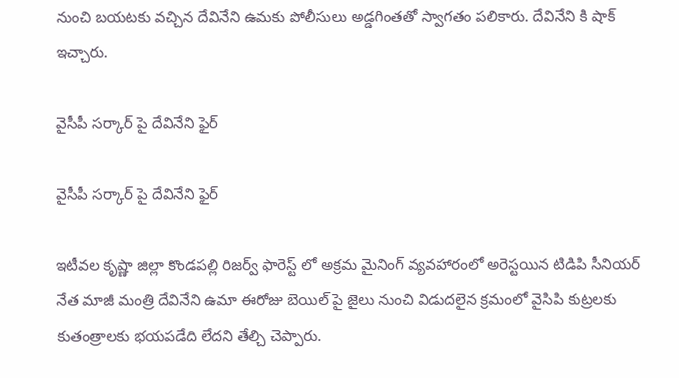నుంచి బయటకు వచ్చిన దేవినేని ఉమకు పోలీసులు అడ్డగింతతో స్వాగతం పలికారు. దేవినేని కి షాక్ ఇచ్చారు.

వైసీపీ సర్కార్ పై దేవినేని ఫైర్

వైసీపీ సర్కార్ పై దేవినేని ఫైర్

ఇటీవల కృష్ణా జిల్లా కొండపల్లి రిజర్వ్ ఫారెస్ట్ లో అక్రమ మైనింగ్ వ్యవహారంలో అరెస్టయిన టిడిపి సీనియర్ నేత మాజీ మంత్రి దేవినేని ఉమా ఈరోజు బెయిల్ పై జైలు నుంచి విడుదలైన క్రమంలో వైసిపి కుట్రలకు కుతంత్రాలకు భయపడేది లేదని తేల్చి చెప్పారు.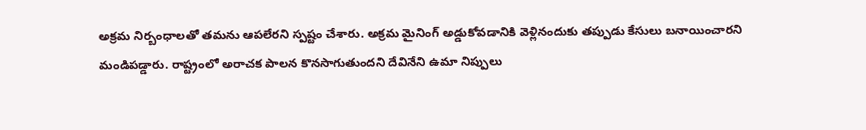అక్రమ నిర్బంధాలతో తమను ఆపలేరని స్పష్టం చేశారు. అక్రమ మైనింగ్ అడ్డుకోవడానికి వెళ్లినందుకు తప్పుడు కేసులు బనాయించారని మండిపడ్డారు. రాష్ట్రంలో అరాచక పాలన కొనసాగుతుందని దేవినేని ఉమా నిప్పులు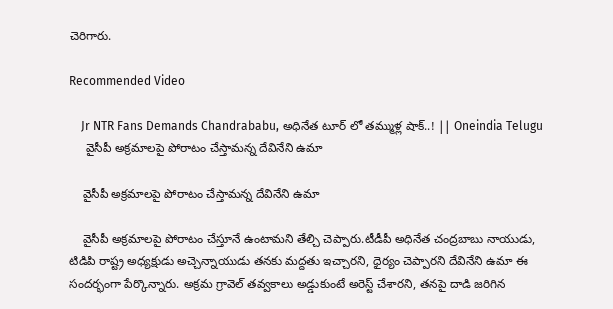చెరిగారు.

Recommended Video

    Jr NTR Fans Demands Chandrababu, అధినేత టూర్ లో తమ్ముళ్ల షాక్..! || Oneindia Telugu
     వైసీపీ అక్రమాలపై పోరాటం చేస్తామన్న దేవినేని ఉమా

    వైసీపీ అక్రమాలపై పోరాటం చేస్తామన్న దేవినేని ఉమా

    వైసీపీ అక్రమాలపై పోరాటం చేస్తూనే ఉంటామని తేల్చి చెప్పారు.టీడీపీ అధినేత చంద్రబాబు నాయుడు, టిడిపి రాష్ట్ర అధ్యక్షుడు అచ్చెన్నాయుడు తనకు మద్దతు ఇచ్చారని, ధైర్యం చెప్పారని దేవినేని ఉమా ఈ సందర్భంగా పేర్కొన్నారు. అక్రమ గ్రావెల్ తవ్వకాలు అడ్డుకుంటే అరెస్ట్ చేశారని, తనపై దాడి జరిగిన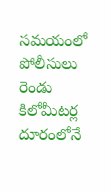సమయంలో పోలీసులు రెండు కిలోమీటర్ల దూరంలోనే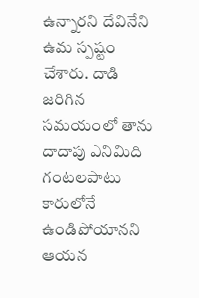ఉన్నారని దేవినేని ఉమ స్పష్టం చేశారు. దాడి జరిగిన సమయంలో తాను దాదాపు ఎనిమిది గంటలపాటు కారులోనే ఉండిపోయానని ఆయన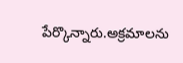పేర్కొన్నారు.అక్రమాలను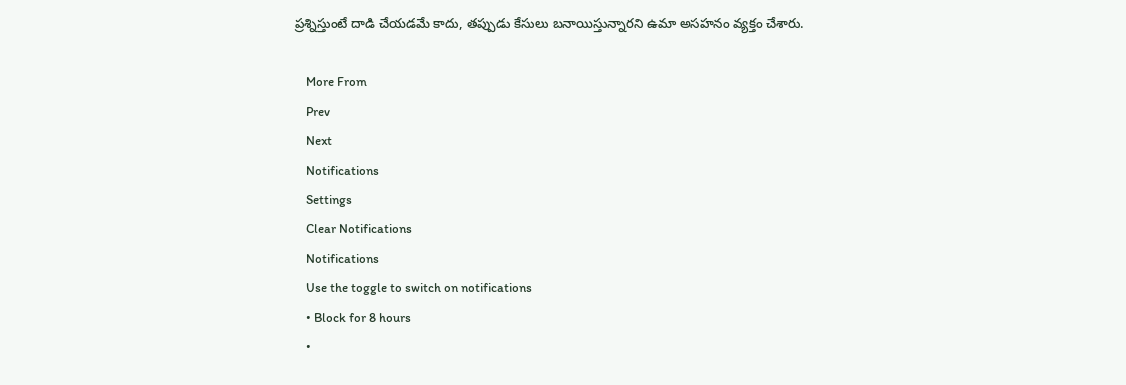ప్రశ్నిస్తుంటే దాడి చేయడమే కాదు, తప్పుడు కేసులు బనాయిస్తున్నారని ఉమా అసహనం వ్యక్తం చేశారు.

    More From
    Prev
    Next
    Notifications
    Settings
    Clear Notifications
    Notifications
    Use the toggle to switch on notifications
    • Block for 8 hours
    •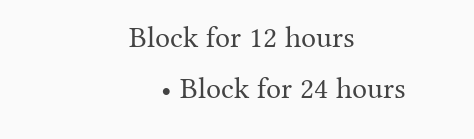Block for 12 hours
    • Block for 24 hours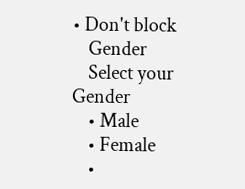• Don't block
    Gender
    Select your Gender
    • Male
    • Female
    •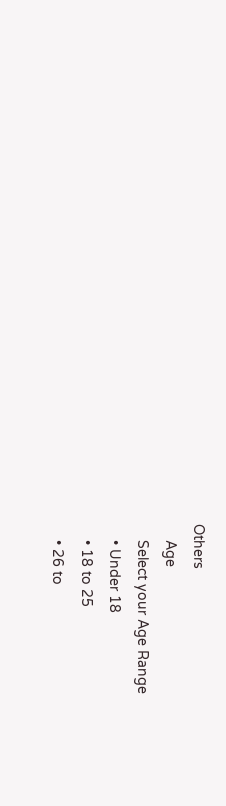Others
    Age
    Select your Age Range
    • Under 18
    • 18 to 25
    • 26 to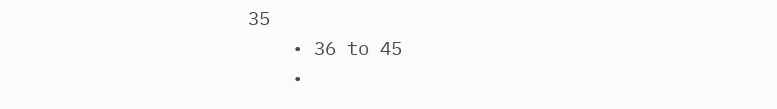35
    • 36 to 45
    •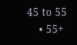45 to 55
    • 55+